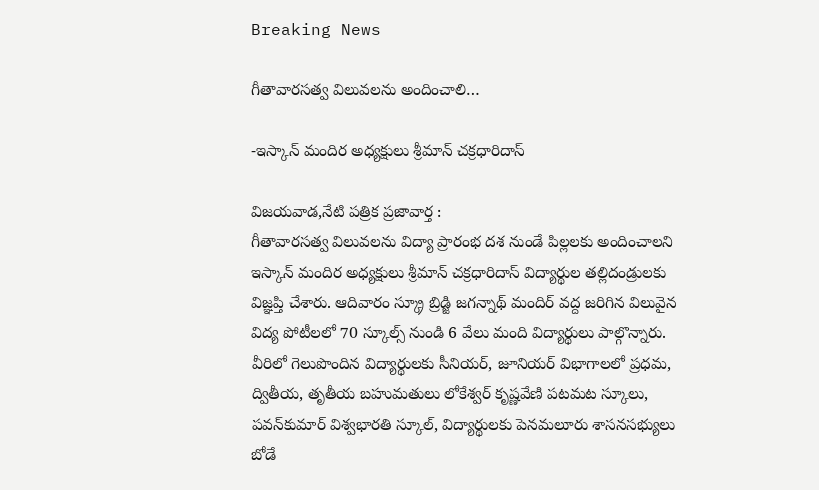Breaking News

గీతావారసత్వ విలువలను అందించాలి…

-ఇస్కాన్‌ మందిర అధ్యక్షులు శ్రీమాన్‌ చక్రధారిదాస్‌

విజయవాడ,నేటి పత్రిక ప్రజావార్త :
గీతావారసత్వ విలువలను విద్యా ప్రారంభ దశ నుండే పిల్లలకు అందించాలని ఇస్కాన్‌ మందిర అధ్యక్షులు శ్రీమాన్‌ చక్రధారిదాస్‌ విద్యార్థుల తల్లిదండ్రులకు విజ్ఞప్తి చేశారు. ఆదివారం స్క్రూ బ్రిడ్జి జగన్నాథ్‌ మందిర్‌ వద్ద జరిగిన విలువైన విద్య పోటీలలో 70 స్కూల్స్‌ నుండి 6 వేలు మంది విద్యార్థులు పాల్గొన్నారు. వీరిలో గెలుపొందిన విద్యార్థులకు సీనియర్‌, జూనియర్‌ విభాగాలలో ప్రధమ, ద్వితీయ, తృతీయ బహుమతులు లోకేశ్వర్‌ కృష్ణవేణి పటమట స్కూలు, పవన్‌కుమార్‌ విశ్వభారతి స్కూల్‌, విద్యార్థులకు పెనమలూరు శాసనసభ్యులు బోడే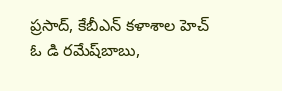ప్రసాద్‌, కేబీఎన్‌ కళాశాల హెచ్‌ ఓ డి రమేష్‌బాబు,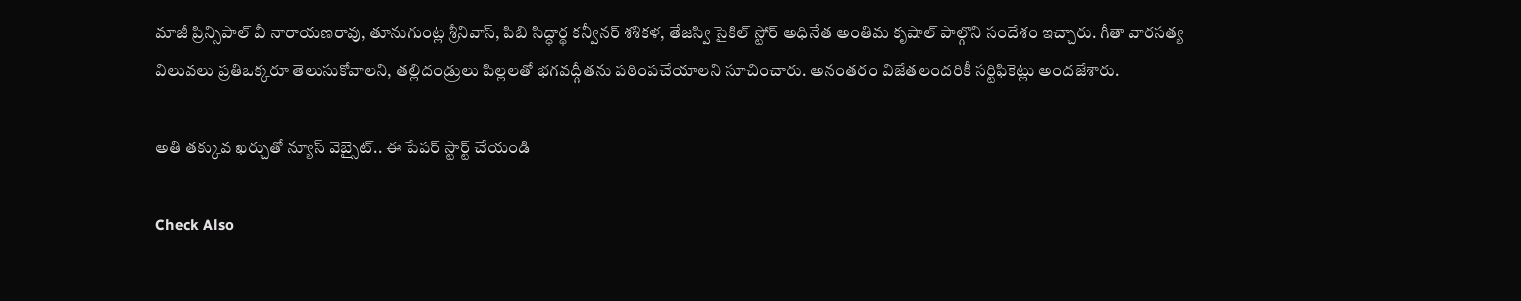మాజీ ప్రిన్సిపాల్‌ వీ నారాయణరావు, తూనుగుంట్ల శ్రీనివాస్‌, పిబి సిద్ధార్థ కన్వీనర్‌ శశికళ, తేజస్వి సైకిల్‌ స్టోర్‌ అధినేత అంతిమ కృషాల్‌ పాల్గొని సందేశం ఇచ్చారు. గీతా వారసత్య విలువలు ప్రతిఒక్కరూ తెలుసుకోవాలని, తల్లిదండ్రులు పిల్లలతో భగవద్గీతను పఠింపచేయాలని సూచించారు. అనంతరం విజేతలందరికీ సర్టిఫికెట్లు అందజేశారు.

అతి తక్కువ ఖర్చుతో న్యూస్ వెబ్సైట్.. ఈ పేపర్ స్టార్ట్ చేయండి

Check Also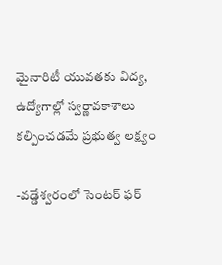మైనారిటీ యువతకు విద్య, ఉద్యోగాల్లో స్వర్ణావకాశాలు కల్పించడమే ప్రభుత్వ లక్ష్యం

-వడ్డేశ్వరంలో సెంటర్ ఫర్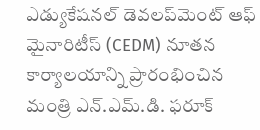ఎడ్యుకేషనల్ డెవలప్‌మెంట్ ఆఫ్ మైనారిటీస్ (CEDM) నూతన కార్యాలయాన్ని ప్రారంభించిన మంత్రి ఎన్.ఎమ్.డి. ఫరూక్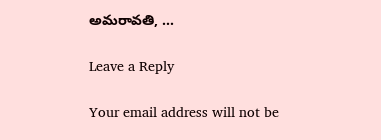అమరావతి, …

Leave a Reply

Your email address will not be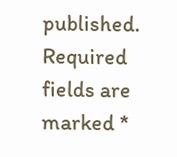published. Required fields are marked *